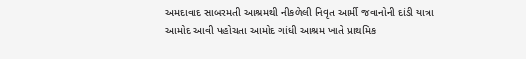અમદાવાદ સાબરમતી આશ્રમથી નીકળેલી નિવૃત આર્મી જવાનોની દાંડી યાત્રા આમોદ આવી પહોચતા આમોદ ગાંધી આશ્રમ ખાતે પ્રાથમિક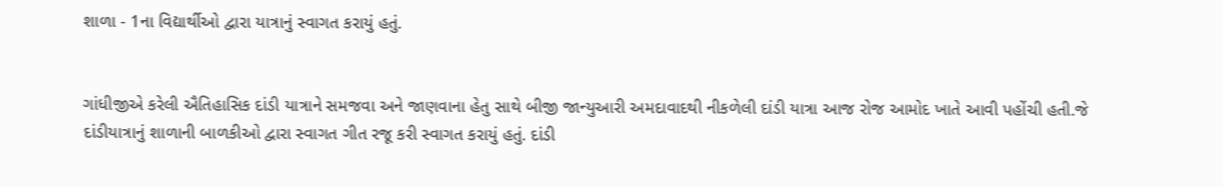શાળા - 1ના વિદ્યાર્થીઓ દ્વારા યાત્રાનું સ્વાગત કરાયું હતું.


ગાંધીજીએ કરેલી ઐતિહાસિક દાંડી યાત્રાને સમજવા અને જાણવાના હેતુ સાથે બીજી જાન્યુઆરી અમદાવાદથી નીકળેલી દાંડી યાત્રા આજ રોજ આમોદ ખાતે આવી પહોંચી હતી.જે દાંડીયાત્રાનું શાળાની બાળકીઓ દ્વારા સ્વાગત ગીત રજૂ કરી સ્વાગત કરાયું હતું. દાંડી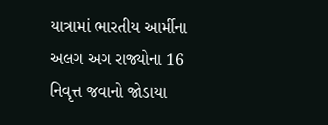યાત્રામાં ભારતીય આર્મીના અલગ અગ રાજ્યોના 16 નિવૃત્ત જવાનો જોડાયા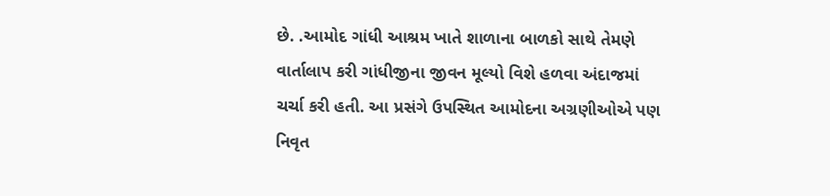છે. .આમોદ ગાંધી આશ્રમ ખાતે શાળાના બાળકો સાથે તેમણે વાર્તાલાપ કરી ગાંધીજીના જીવન મૂલ્યો વિશે હળવા અંદાજમાં ચર્ચા કરી હતી. આ પ્રસંગે ઉપસ્થિત આમોદના અગ્રણીઓએ પણ નિવૃત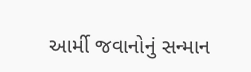આર્મી જવાનોનું સન્માન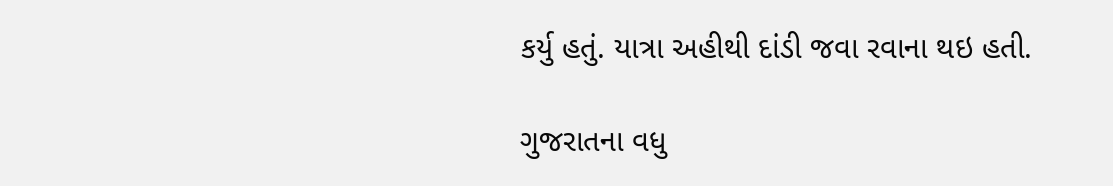કર્યુ હતું. યાત્રા અહીથી દાંડી જવા રવાના થઇ હતી.

ગુજરાતના વધુ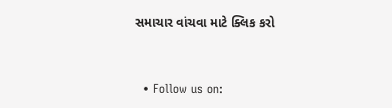સમાચાર વાંચવા માટે ક્લિક કરો


  • Follow us on: